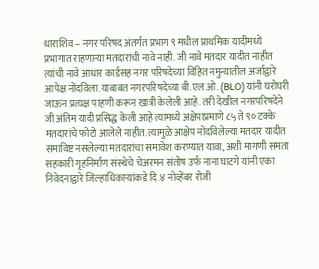धाराशिव – नगर परिषद अंतर्गत प्रभाग ९ मधील प्राथमिक यादीमध्ये प्रभागात राहणाऱ्या मतदारांची नावे नाही. जी नावे मतदार यादीत नाहीत त्यांची नावे आधार कार्डसह नगर परिषदेच्या विहित नमुन्यातील अर्जाद्वारे आपेक्ष नोंदविला.याबाबत नगरपरिषदेच्या बी.एल.ओ. (BLO) यांनी घरोघरी जाऊन प्रत्यक्ष पाहणी करून खात्री केलेली आहे. तरी देखील नगरपरिषदेने जी अंतिम यादी प्रसिद्ध केली आहे त्यामध्ये अक्षेपाप्रमाणे ८५ ते ९० टक्के मतदारांचे फोटो आलेले नाहीत. त्यामुळे आक्षेप नोंदविलेल्या मतदार यादीत समाविष्ट नसलेल्या मतदारांचा समावेश करण्यात यावा, अशी मागणी समता सहकारी गृहनिर्माण संस्थेचे चेअरमन संतोष उर्फ नाना घाटगे यांनी एका निवेदनाद्वारे जिल्हाधिकाऱ्यांकडे दि.४ नोव्हेंबर रोजी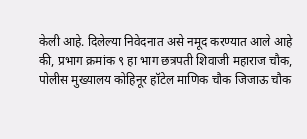केली आहे. दिलेल्या निवेदनात असे नमूद करण्यात आले आहे की, प्रभाग क्रमांक ९ हा भाग छत्रपती शिवाजी महाराज चौक, पोलीस मुख्यालय कोहिनूर हॉटेल माणिक चौक जिजाऊ चौक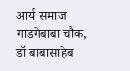आर्य समाज गाडगेबाबा चौक, डॉ बाबासाहेब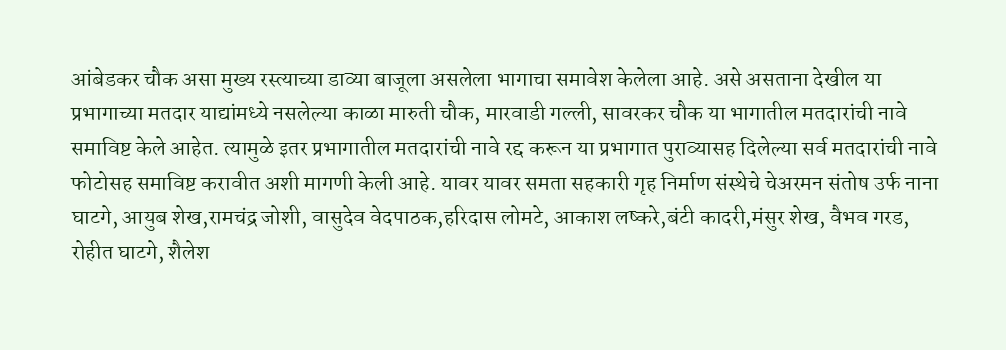आंबेडकर चौक असा मुख्य रस्त्याच्या डाव्या बाजूला असलेला भागाचा समावेश केलेला आहे. असे असताना देखील या प्रभागाच्या मतदार याद्यांमध्ये नसलेल्या काळा मारुती चौक, मारवाडी गल्ली, सावरकर चौक या भागातील मतदारांची नावे समाविष्ट केले आहेत. त्यामुळे इतर प्रभागातील मतदारांची नावे रद्द करून या प्रभागात पुराव्यासह दिलेल्या सर्व मतदारांची नावे फोटोसह समाविष्ट करावीत अशी मागणी केली आहे. यावर यावर समता सहकारी गृह निर्माण संस्थेचे चेअरमन संतोष उर्फ नाना घाटगे, आयुब शेख,रामचंद्र जोशी, वासुदेव वेदपाठक,हरिदास लोमटे, आकाश लष्करे,बंटी कादरी,मंसुर शेख, वैभव गरड, रोहीत घाटगे, शैलेश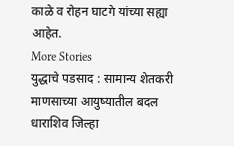काळे व रोहन घाटगे यांच्या सह्या आहेत.
More Stories
युद्धाचे पडसाद : सामान्य शेतकरी माणसाच्या आयुष्यातील बदल
धाराशिव जिल्हा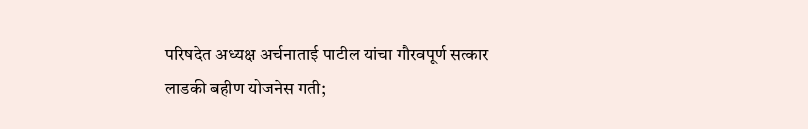परिषदेत अध्यक्ष अर्चनाताई पाटील यांचा गौरवपूर्ण सत्कार
लाडकी बहीण योजनेस गती;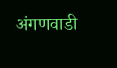अंगणवाडी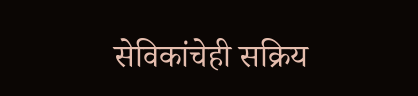सेविकांचेही सक्रिय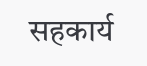सहकार्य